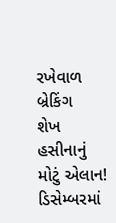રખેવાળ
બ્રેકિંગ
શેખ હસીનાનું મોટું એલાન! ડિસેમ્બરમાં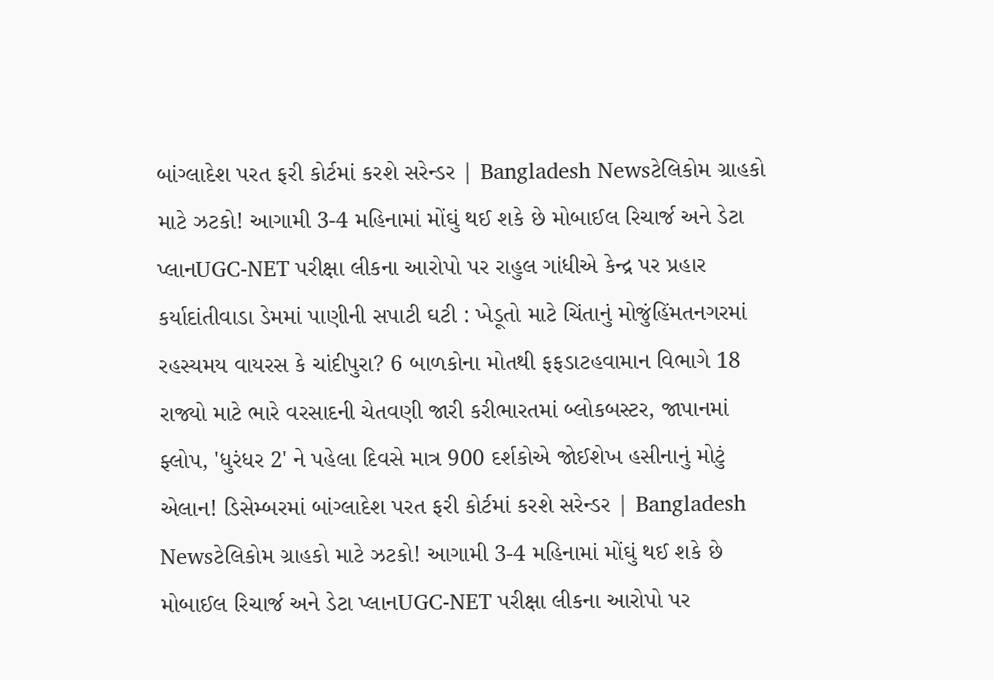બાંગ્લાદેશ પરત ફરી કોર્ટમાં કરશે સરેન્ડર | Bangladesh Newsટેલિકોમ ગ્રાહકો માટે ઝટકો! આગામી 3-4 મહિનામાં મોંઘું થઈ શકે છે મોબાઈલ રિચાર્જ અને ડેટા પ્લાનUGC-NET પરીક્ષા લીકના આરોપો પર રાહુલ ગાંધીએ કેન્દ્ર પર પ્રહાર કર્યાદાંતીવાડા ડેમમાં પાણીની સપાટી ઘટી : ખેડૂતો માટે ચિંતાનું મોજુંહિંમતનગરમાં રહસ્યમય વાયરસ કે ચાંદીપુરા? 6 બાળકોના મોતથી ફફડાટહવામાન વિભાગે 18 રાજ્યો માટે ભારે વરસાદની ચેતવણી જારી કરીભારતમાં બ્લોકબસ્ટર, જાપાનમાં ફ્લોપ, 'ધુરંધર 2' ને પહેલા દિવસે માત્ર 900 દર્શકોએ જોઈશેખ હસીનાનું મોટું એલાન! ડિસેમ્બરમાં બાંગ્લાદેશ પરત ફરી કોર્ટમાં કરશે સરેન્ડર | Bangladesh Newsટેલિકોમ ગ્રાહકો માટે ઝટકો! આગામી 3-4 મહિનામાં મોંઘું થઈ શકે છે મોબાઈલ રિચાર્જ અને ડેટા પ્લાનUGC-NET પરીક્ષા લીકના આરોપો પર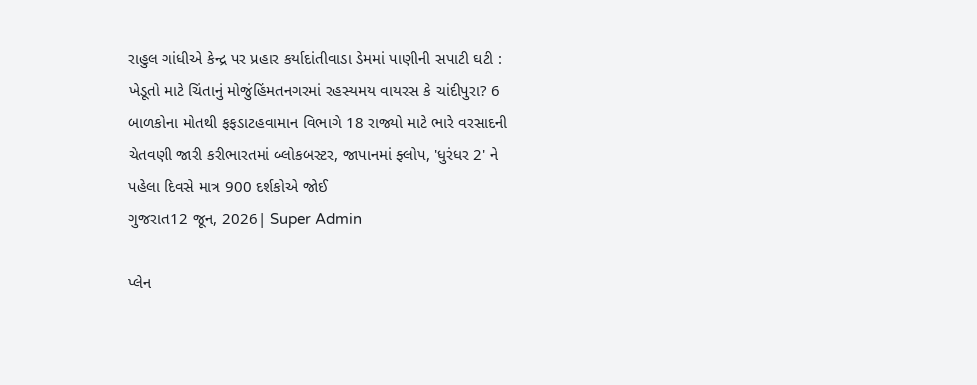રાહુલ ગાંધીએ કેન્દ્ર પર પ્રહાર કર્યાદાંતીવાડા ડેમમાં પાણીની સપાટી ઘટી : ખેડૂતો માટે ચિંતાનું મોજુંહિંમતનગરમાં રહસ્યમય વાયરસ કે ચાંદીપુરા? 6 બાળકોના મોતથી ફફડાટહવામાન વિભાગે 18 રાજ્યો માટે ભારે વરસાદની ચેતવણી જારી કરીભારતમાં બ્લોકબસ્ટર, જાપાનમાં ફ્લોપ, 'ધુરંધર 2' ને પહેલા દિવસે માત્ર 900 દર્શકોએ જોઈ
ગુજરાત12 જૂન, 2026| Super Admin

પ્લેન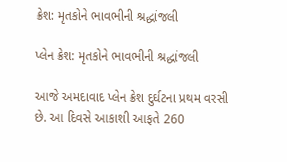ક્રેશ: મૃતકોને ભાવભીની શ્રદ્ધાંજલી

પ્લેન ક્રેશ: મૃતકોને ભાવભીની શ્રદ્ધાંજલી

આજે અમદાવાદ પ્લેન ક્રેશ દુર્ઘટના પ્રથમ વરસી છે. આ દિવસે આકાશી આફતે 260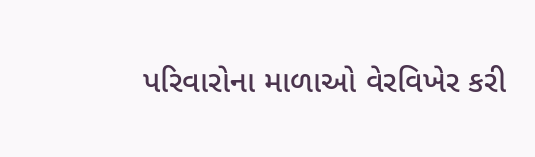પરિવારોના માળાઓ વેરવિખેર કરી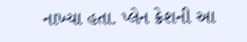નાખ્યા હતા. પ્લેન ક્રેશની આ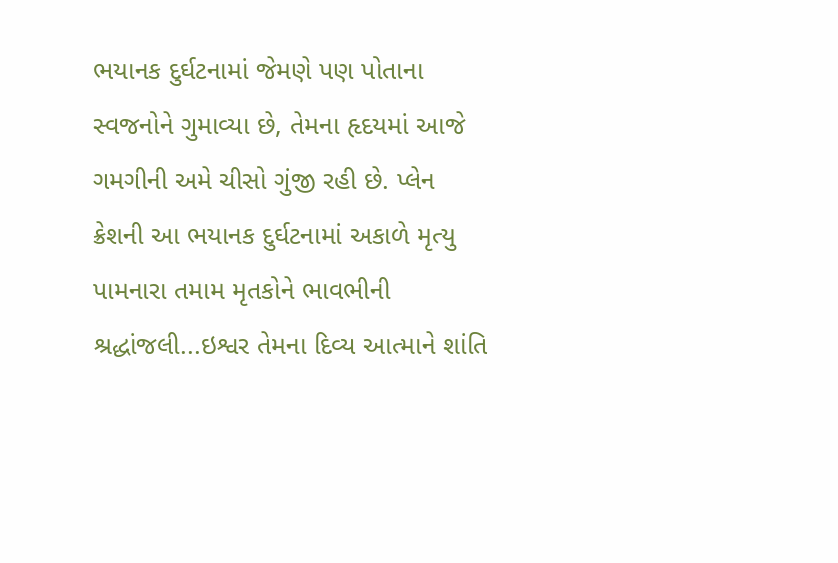ભયાનક દુર્ઘટનામાં જેમણે પણ પોતાના સ્વજનોને ગુમાવ્યા છે, તેમના હૃદયમાં આજે ગમગીની અમે ચીસો ગુંજી રહી છે. પ્લેન ક્રેશની આ ભયાનક દુર્ઘટનામાં અકાળે મૃત્યુ પામનારા તમામ મૃતકોને ભાવભીની શ્રદ્ધાંજલી...ઇશ્વર તેમના દિવ્ય આત્માને શાંતિ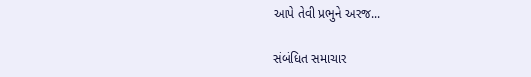આપે તેવી પ્રભુને અરજ...

સંબંધિત સમાચાર